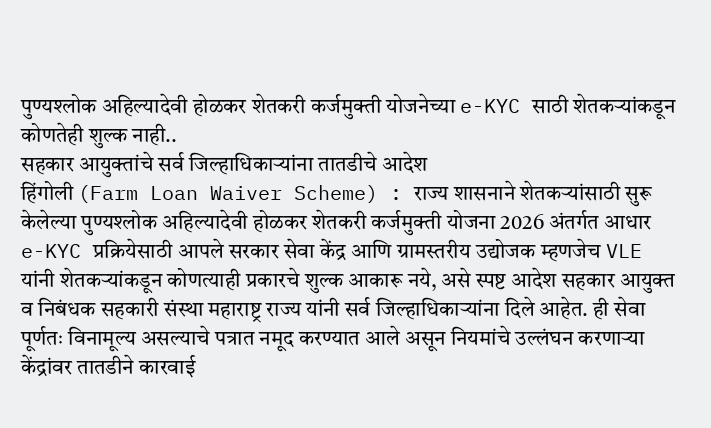पुण्यश्लोक अहिल्यादेवी होळकर शेतकरी कर्जमुक्ती योजनेच्या e-KYC साठी शेतकऱ्यांकडून कोणतेही शुल्क नाही..
सहकार आयुक्तांचे सर्व जिल्हाधिकाऱ्यांना तातडीचे आदेश
हिंगोली (Farm Loan Waiver Scheme) : राज्य शासनाने शेतकऱ्यांसाठी सुरू केलेल्या पुण्यश्लोक अहिल्यादेवी होळकर शेतकरी कर्जमुक्ती योजना 2026 अंतर्गत आधार e-KYC प्रक्रियेसाठी आपले सरकार सेवा केंद्र आणि ग्रामस्तरीय उद्योजक म्हणजेच VLE यांनी शेतकऱ्यांकडून कोणत्याही प्रकारचे शुल्क आकारू नये, असे स्पष्ट आदेश सहकार आयुक्त व निबंधक सहकारी संस्था महाराष्ट्र राज्य यांनी सर्व जिल्हाधिकाऱ्यांना दिले आहेत. ही सेवा पूर्णतः विनामूल्य असल्याचे पत्रात नमूद करण्यात आले असून नियमांचे उल्लंघन करणाऱ्या केंद्रांवर तातडीने कारवाई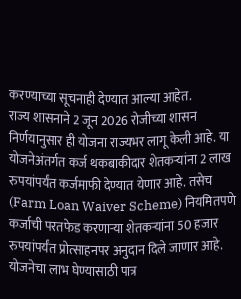करण्याच्या सूचनाही देण्यात आल्या आहेत.
राज्य शासनाने 2 जून 2026 रोजीच्या शासन निर्णयानुसार ही योजना राज्यभर लागू केली आहे. या योजनेअंतर्गत कर्ज थकबाकीदार शेतकऱ्यांना 2 लाख रुपयांपर्यंत कर्जमाफी देण्यात येणार आहे. तसेच (Farm Loan Waiver Scheme) नियमितपणे कर्जाची परतफेड करणाऱ्या शेतकऱ्यांना 50 हजार रुपयांपर्यंत प्रोत्साहनपर अनुदान दिले जाणार आहे. योजनेचा लाभ घेण्यासाठी पात्र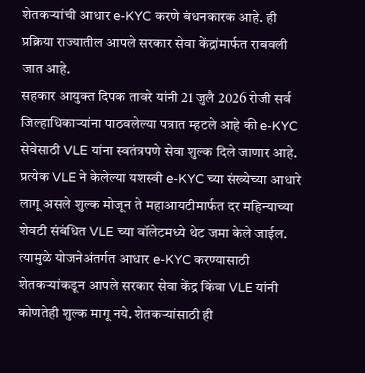शेतकऱ्यांची आधार e-KYC करणे बंधनकारक आहे. ही प्रक्रिया राज्यातील आपले सरकार सेवा केंद्रांमार्फत राबवली जात आहे.
सहकार आयुक्त दिपक तावरे यांनी 21 जुलै 2026 रोजी सर्व जिल्हाधिकाऱ्यांना पाठवलेल्या पत्रात म्हटले आहे की e-KYC सेवेसाठी VLE यांना स्वतंत्रपणे सेवा शुल्क दिले जाणार आहे. प्रत्येक VLE ने केलेल्या यशस्वी e-KYC च्या संख्येच्या आधारे लागू असले शुल्क मोजून ते महाआयटीमार्फत दर महिन्याच्या शेवटी संबंधित VLE च्या वॉलेटमध्ये थेट जमा केले जाईल. त्यामुळे योजनेअंतर्गत आधार e-KYC करण्यासाठी शेतकऱ्यांकडून आपले सरकार सेवा केंद्र किंवा VLE यांनी कोणतेही शुल्क मागू नये. शेतकऱ्यांसाठी ही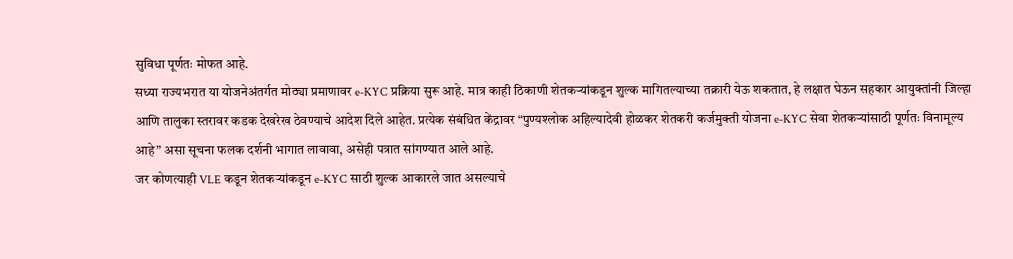सुविधा पूर्णतः मोफत आहे.
सध्या राज्यभरात या योजनेअंतर्गत मोठ्या प्रमाणावर e-KYC प्रक्रिया सुरू आहे. मात्र काही ठिकाणी शेतकऱ्यांकडून शुल्क मागितल्याच्या तक्रारी येऊ शकतात, हे लक्षात घेऊन सहकार आयुक्तांनी जिल्हा आणि तालुका स्तरावर कडक देखरेख ठेवण्याचे आदेश दिले आहेत. प्रत्येक संबंधित केंद्रावर “पुण्यश्लोक अहिल्यादेवी होळकर शेतकरी कर्जमुक्ती योजना e-KYC सेवा शेतकऱ्यांसाठी पूर्णतः विनामूल्य आहे” असा सूचना फलक दर्शनी भागात लावावा, असेही पत्रात सांगण्यात आले आहे.
जर कोणत्याही VLE कडून शेतकऱ्यांकडून e-KYC साठी शुल्क आकारले जात असल्याचे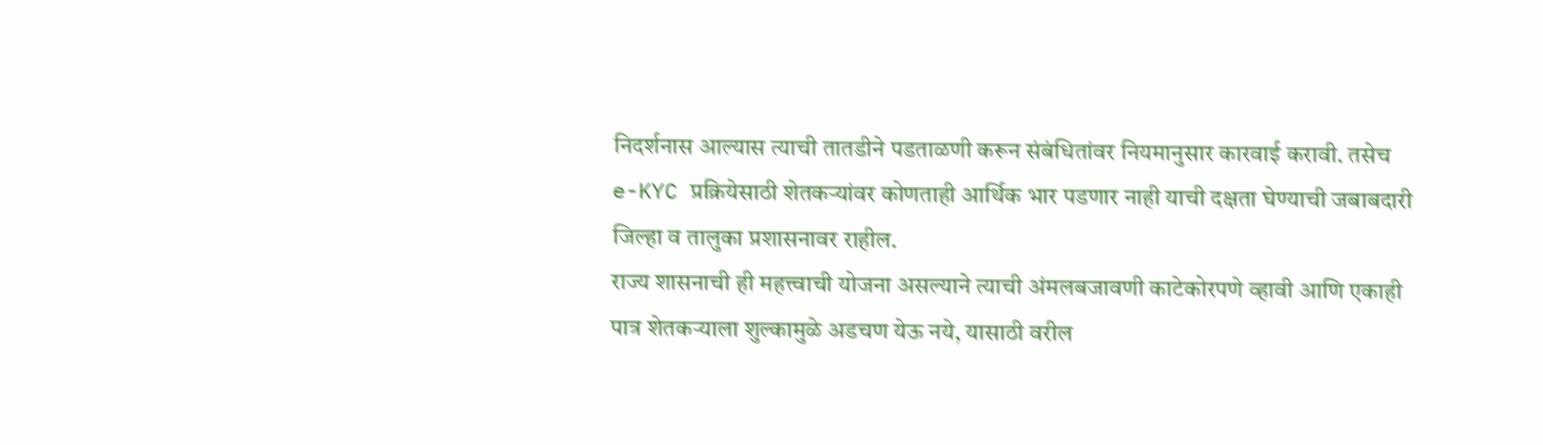निदर्शनास आल्यास त्याची तातडीने पडताळणी करून संबंधितांवर नियमानुसार कारवाई करावी. तसेच e-KYC प्रक्रियेसाठी शेतकऱ्यांवर कोणताही आर्थिक भार पडणार नाही याची दक्षता घेण्याची जबाबदारी जिल्हा व तालुका प्रशासनावर राहील.
राज्य शासनाची ही महत्त्वाची योजना असल्याने त्याची अंमलबजावणी काटेकोरपणे व्हावी आणि एकाही पात्र शेतकऱ्याला शुल्कामुळे अडचण येऊ नये, यासाठी वरील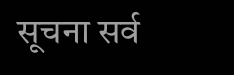सूचना सर्व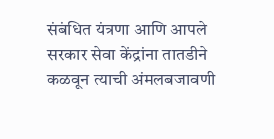संबंधित यंत्रणा आणि आपले सरकार सेवा केंद्रांना तातडीने कळवून त्याची अंमलबजावणी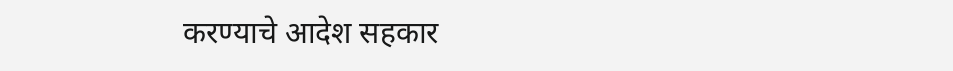करण्याचे आदेश सहकार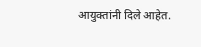आयुक्तांनी दिले आहेत.